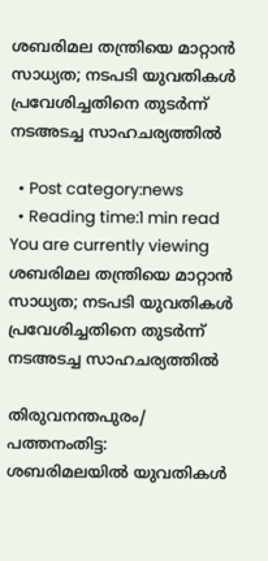ശബരിമല തന്ത്രിയെ മാറ്റാൻ സാധ്യത; നടപടി യുവതികള്‍ പ്രവേശിച്ചതിനെ തുടര്‍ന്ന് നടഅടച്ച സാഹചര്യത്തിൽ

  • Post category:news
  • Reading time:1 min read
You are currently viewing ശബരിമല തന്ത്രിയെ മാറ്റാൻ സാധ്യത; നടപടി യുവതികള്‍ പ്രവേശിച്ചതിനെ തുടര്‍ന്ന് നടഅടച്ച സാഹചര്യത്തിൽ

തിരുവനന്തപുരം/ പത്തനംതിട്ട: ശബരിമലയില്‍ യുവതികള്‍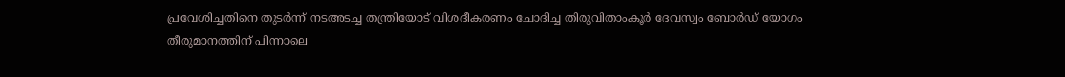പ്രവേശിച്ചതിനെ തുടര്‍ന്ന് നടഅടച്ച തന്ത്രിയോട് വിശദീകരണം ചോദിച്ച തിരുവിതാംകൂര്‍ ദേവസ്വം ബോര്‍ഡ് യോഗം തീരുമാനത്തിന് പിന്നാലെ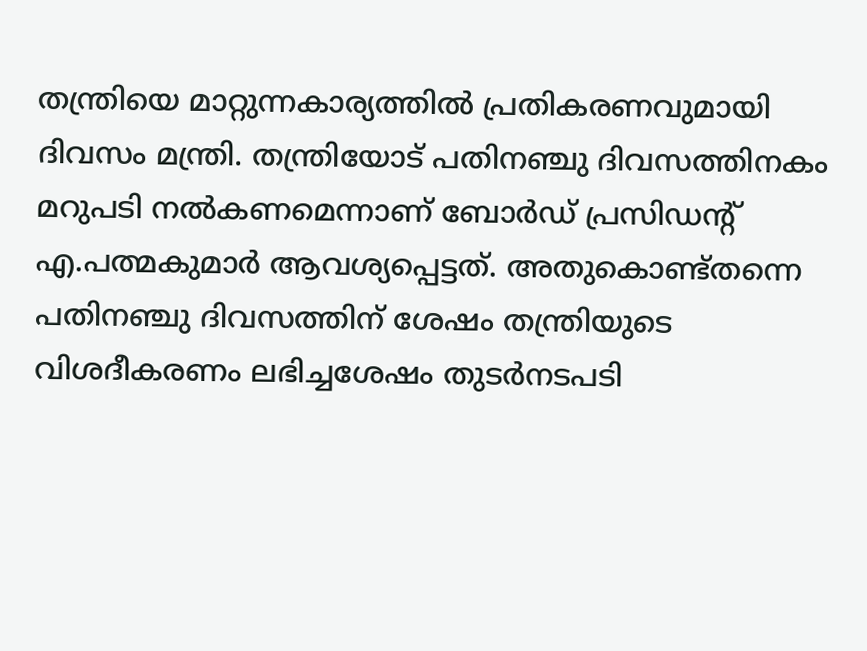തന്ത്രിയെ മാറ്റുന്നകാര്യത്തിൽ പ്രതികരണവുമായി ദിവസം മന്ത്രി. തന്ത്രിയോട് പതിനഞ്ചു ദിവസത്തിനകം മറുപടി നല്‍കണമെന്നാണ് ബോര്‍ഡ് പ്രസിഡന്റ് എ.പത്മകുമാര്‍ ആവശ്യപ്പെട്ടത്. അതുകൊണ്ട്തന്നെ പതിനഞ്ചു ദിവസത്തിന് ശേഷം തന്ത്രിയുടെ വിശദീകരണം ലഭിച്ചശേഷം തുടര്‍നടപടി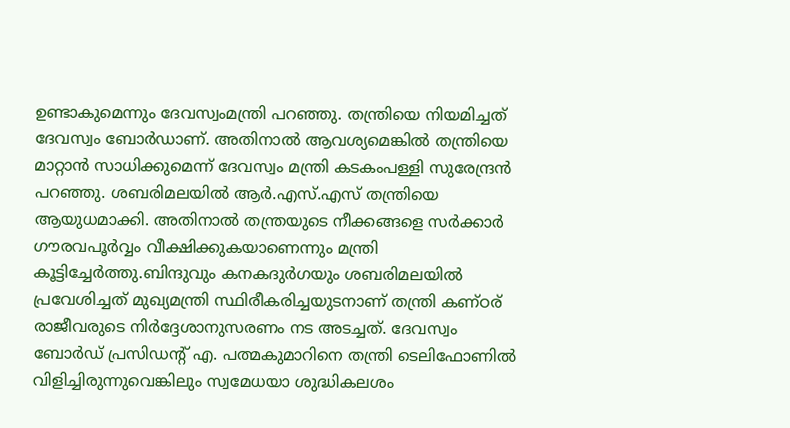ഉണ്ടാകുമെന്നും ദേവസ്വംമന്ത്രി പറഞ്ഞു. തന്ത്രിയെ നിയമിച്ചത് ദേവസ്വം ബോര്‍ഡാണ്. അതിനാൽ ആവശ്യമെങ്കിൽ തന്ത്രിയെ മാറ്റാന്‍ സാധിക്കുമെന്ന് ദേവസ്വം മന്ത്രി കടകംപള്ളി സുരേന്ദ്രൻ പറഞ്ഞു. ശബരിമലയിൽ ആര്‍.എസ്.എസ് തന്ത്രിയെ ആയുധമാക്കി. അതിനാൽ തന്ത്രയുടെ നീക്കങ്ങളെ സർക്കാർ ഗൗരവപൂർവ്വം വീക്ഷിക്കുകയാണെന്നും മന്ത്രി കൂട്ടിച്ചേർത്തു.ബിന്ദുവും കനകദുര്‍ഗയും ശബരിമലയില്‍ പ്രവേശിച്ചത് മുഖ്യമന്ത്രി സ്ഥിരീകരിച്ചയുടനാണ് തന്ത്രി കണ്ഠര് രാജീവരുടെ നിര്‍ദ്ദേശാനുസരണം നട അടച്ചത്. ദേവസ്വം ബോര്‍ഡ് പ്രസിഡന്റ് എ. പത്മകുമാറിനെ തന്ത്രി ടെലിഫോണില്‍ വിളിച്ചിരുന്നുവെങ്കിലും സ്വമേധയാ ശുദ്ധികലശം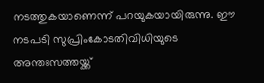നടത്തുകയാണെന്ന് പറയുകയായിരുന്നു. ഈ നടപടി സുപ്രിംകോടതിവിധിയുടെ അന്തഃസത്തയ്ക്ക്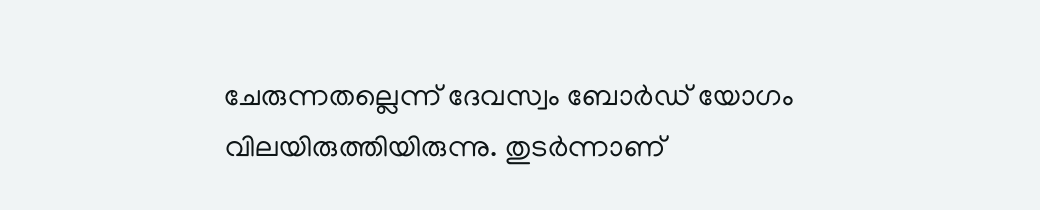ചേരുന്നതല്ലെന്ന് ദേവസ്വം ബോര്‍ഡ് യോഗം വിലയിരുത്തിയിരുന്നു. തുടര്‍ന്നാണ്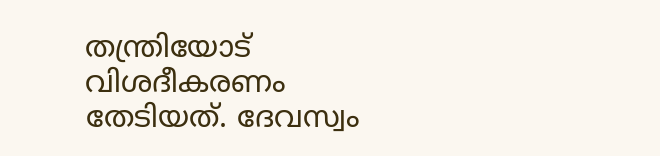തന്ത്രിയോട് വിശദീകരണം തേടിയത്. ദേവസ്വം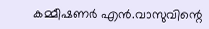കമ്മീഷണർ എൻ.വാസുവിന്റെ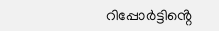റിപ്പോര്‍ട്ടിൻ്റെ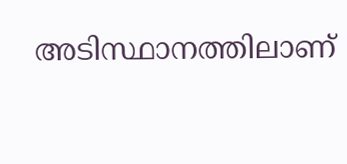അടിസ്ഥാനത്തിലാണ്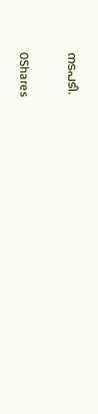നടപടി.

0Shares